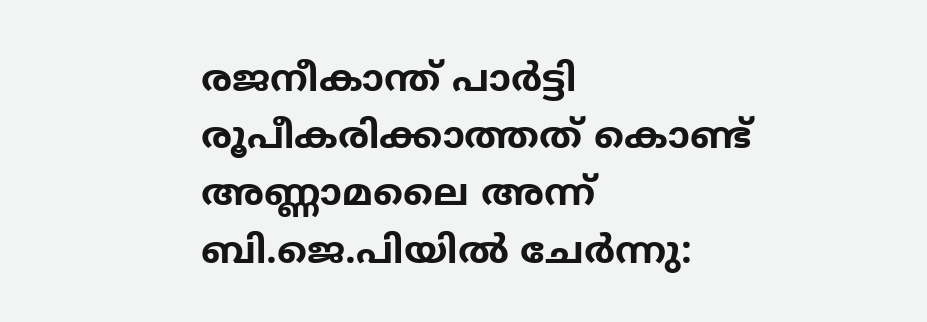രജനീകാന്ത് പാർട്ടി രൂപീകരിക്കാത്തത് കൊണ്ട് അണ്ണാമലൈ അന്ന് ബി.ജെ.പിയിൽ ചേർന്നു: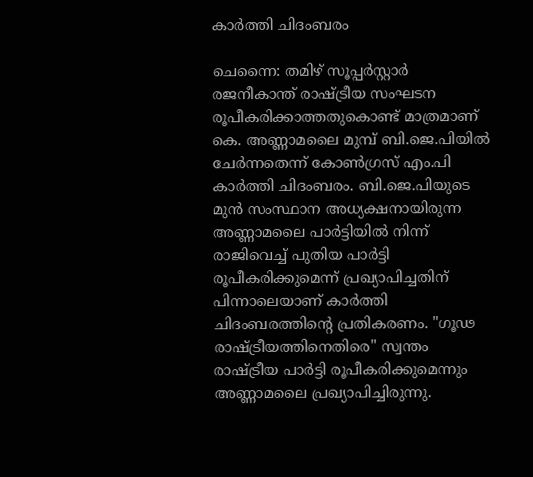കാർത്തി ചിദംബരം

ചെന്നൈ: തമിഴ് സൂപ്പർസ്റ്റാർ രജനീകാന്ത് രാഷ്ട്രീയ സംഘടന രൂപീകരിക്കാത്തതുകൊണ്ട് മാത്രമാണ് കെ. അണ്ണാമലൈ മുമ്പ് ബി.ജെ.പിയിൽ ചേർന്നതെന്ന് കോൺഗ്രസ് എം.പി കാർത്തി ചിദംബരം. ബി.ജെ.പിയുടെ മുൻ സംസ്ഥാന അധ്യക്ഷനായിരുന്ന അണ്ണാമലൈ പാർട്ടിയിൽ നിന്ന് രാജിവെച്ച് പുതിയ പാർട്ടി രൂപീകരിക്കുമെന്ന് പ്രഖ്യാപിച്ചതിന് പിന്നാലെയാണ് കാർത്തി ചിദംബരത്തിന്റെ പ്രതികരണം. "ഗൂഢ രാഷ്ട്രീയത്തിനെതിരെ" സ്വന്തം രാഷ്ട്രീയ പാർട്ടി രൂപീകരിക്കുമെന്നും അണ്ണാമലൈ പ്രഖ്യാപിച്ചിരുന്നു.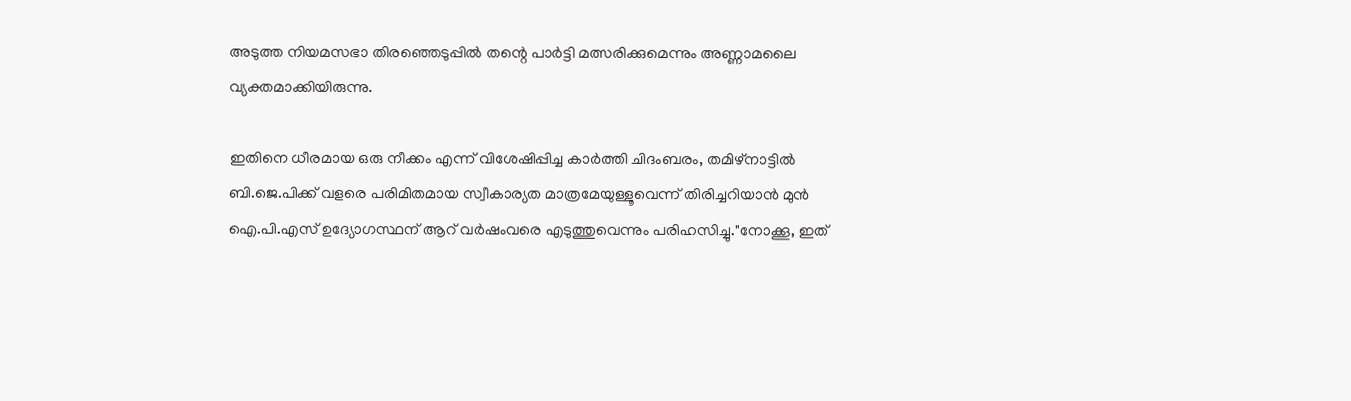അടുത്ത നിയമസഭാ തിരഞ്ഞെടുപ്പിൽ തന്റെ പാർട്ടി മത്സരിക്കുമെന്നും അണ്ണാമലൈ വ്യക്തമാക്കിയിരുന്നു.

ഇതിനെ ധീരമായ ഒരു നീക്കം എന്ന് വിശേഷിപ്പിച്ച കാർത്തി ചിദംബരം, തമിഴ്‌നാട്ടിൽ ബി.ജെ.പിക്ക് വളരെ പരിമിതമായ സ്വീകാര്യത മാത്രമേയുള്ളൂവെന്ന് തിരിച്ചറിയാൻ മുൻ ഐ.പി.എസ് ഉദ്യോഗസ്ഥന് ആറ് വർഷംവരെ എടുത്തുവെന്നും പരിഹസിച്ചു."നോക്കൂ, ഇത്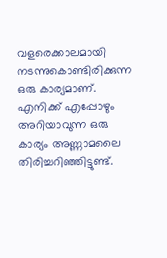വളരെക്കാലമായി നടന്നുകൊണ്ടിരിക്കുന്ന ഒരു കാര്യമാണ്. എനിക്ക് എപ്പോഴും അറിയാവുന്ന ഒരു കാര്യം അണ്ണാമലൈ തിരിച്ചറിഞ്ഞിട്ടുണ്ട്.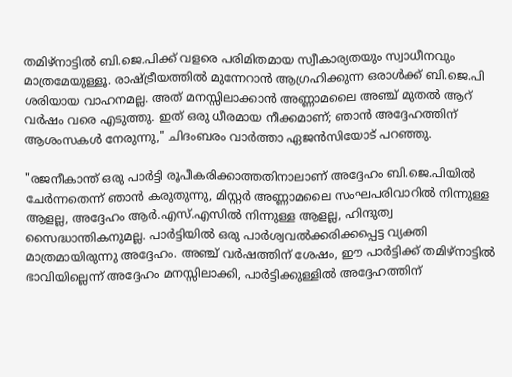തമിഴ്‌നാട്ടിൽ ബി.ജെ.പിക്ക് വളരെ പരിമിതമായ സ്വീകാര്യതയും സ്വാധീനവും മാത്രമേയുള്ളൂ. രാഷ്ട്രീയത്തിൽ മുന്നേറാൻ ആഗ്രഹിക്കുന്ന ഒരാൾക്ക് ബി.ജെ.പി ശരിയായ വാഹനമല്ല. അത് മനസ്സിലാക്കാൻ അണ്ണാമലൈ അഞ്ച് മുതൽ ആറ് വർഷം വരെ എടുത്തു. ഇത് ഒരു ധീരമായ നീക്കമാണ്; ഞാൻ അദ്ദേഹത്തിന് ആശംസകൾ നേരുന്നു," ചിദംബരം വാർത്താ ഏജൻസിയോട് പറഞ്ഞു.

"രജനീകാന്ത് ഒരു പാർട്ടി രൂപീകരിക്കാത്തതിനാലാണ് അദ്ദേഹം ബി.ജെ.പിയിൽ ചേർന്നതെന്ന് ഞാൻ കരുതുന്നു, മിസ്റ്റർ അണ്ണാമലൈ സംഘപരിവാറിൽ നിന്നുള്ള ആളല്ല, അദ്ദേഹം ആർ.എസ്.എസിൽ നിന്നുള്ള ആളല്ല, ഹിന്ദുത്വ സൈദ്ധാന്തികനുമല്ല. പാർട്ടിയിൽ ഒരു പാർശ്വവൽക്കരിക്കപ്പെട്ട വ്യക്തി മാത്രമായിരുന്നു അദ്ദേഹം. അഞ്ച് വർഷത്തിന് ശേഷം, ഈ പാർട്ടിക്ക് തമിഴ്‌നാട്ടിൽ ഭാവിയില്ലെന്ന് അദ്ദേഹം മനസ്സിലാക്കി, പാർട്ടിക്കുള്ളിൽ അദ്ദേഹത്തിന്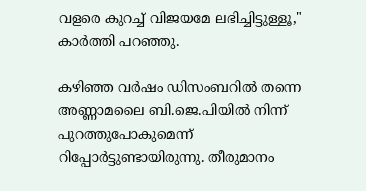വളരെ കുറച്ച് വിജയമേ ലഭിച്ചിട്ടുള്ളൂ," കാർത്തി പറഞ്ഞു.

കഴിഞ്ഞ വർഷം ഡിസംബറിൽ തന്നെ അണ്ണാമലൈ ബി.ജെ.പിയിൽ നിന്ന് പുറത്തുപോകുമെന്ന് റിപ്പോർട്ടുണ്ടായിരുന്നു. തീരുമാനം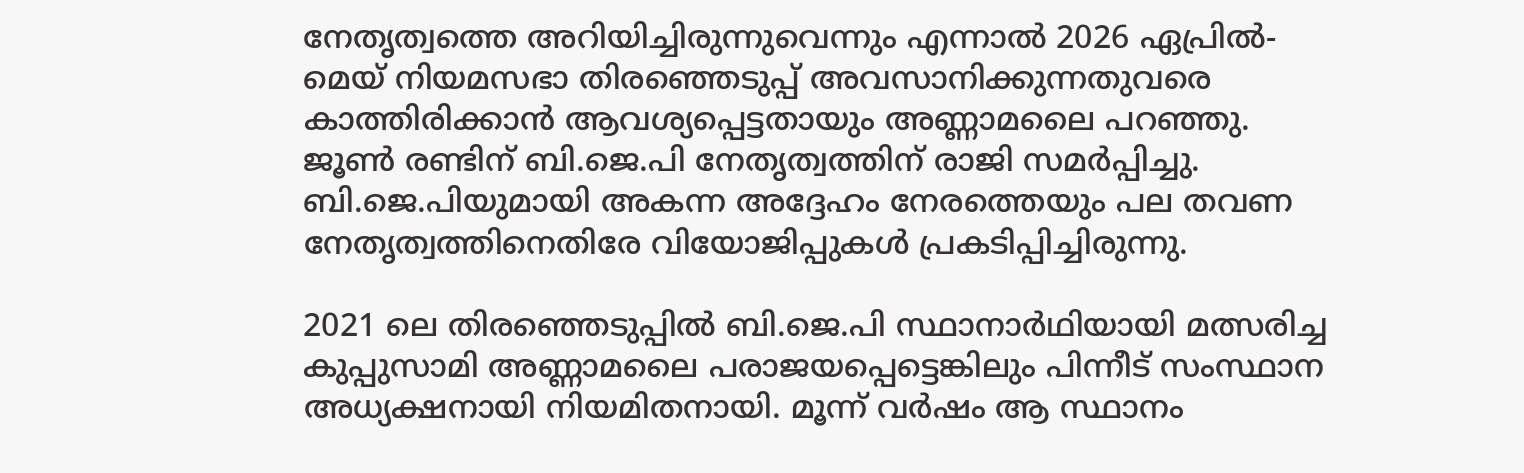നേതൃത്വത്തെ അറിയിച്ചിരുന്നുവെന്നും എന്നാൽ 2026 ഏപ്രിൽ-മെയ് നിയമസഭാ തിരഞ്ഞെടുപ്പ് അവസാനിക്കുന്നതുവരെ കാത്തിരിക്കാൻ ആവശ്യപ്പെട്ടതായും അണ്ണാമലൈ പറഞ്ഞു. ജൂൺ രണ്ടിന് ബി.ജെ.പി നേതൃത്വത്തിന് രാജി സമർപ്പിച്ചു. ബി.ജെ.പിയുമായി അകന്ന അദ്ദേഹം നേരത്തെയും പല തവണ നേതൃത്വത്തിനെതിരേ വിയോജിപ്പുകൾ പ്രകടിപ്പിച്ചിരുന്നു.

2021 ലെ തിരഞ്ഞെടുപ്പിൽ ബി.ജെ.പി സ്ഥാനാർഥിയായി മത്സരിച്ച കുപ്പുസാമി അണ്ണാമലൈ പരാജയപ്പെട്ടെങ്കിലും പിന്നീട് സംസ്ഥാന അധ്യക്ഷനായി നിയമിതനായി. മൂന്ന് വർഷം ആ സ്ഥാനം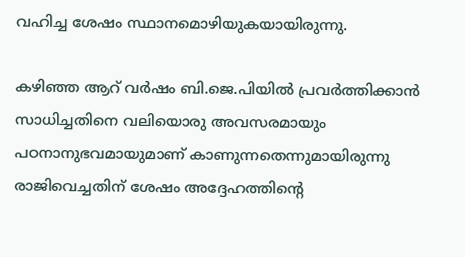വഹിച്ച ശേഷം സ്ഥാനമൊഴിയുകയായിരുന്നു.

കഴിഞ്ഞ ആറ് വർഷം ബി.ജെ.പിയിൽ പ്രവർത്തിക്കാൻ സാധിച്ചതിനെ വലിയൊരു അവസരമായും പഠനാനുഭവമായുമാണ് കാണുന്നതെന്നുമായിരുന്നു രാജിവെച്ചതിന് ശേഷം അദ്ദേഹത്തിന്റെ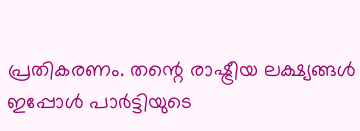പ്രതികരണം. തന്റെ രാഷ്ട്രീയ ലക്ഷ്യങ്ങൾ ഇപ്പോൾ പാർട്ടിയുടെ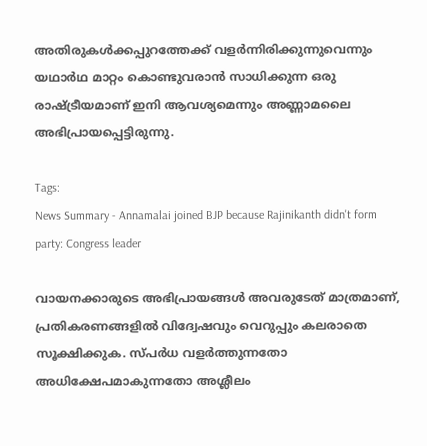അതിരുകൾക്കപ്പുറത്തേക്ക് വളർന്നിരിക്കുന്നുവെന്നും യഥാർഥ മാറ്റം കൊണ്ടുവരാൻ സാധിക്കുന്ന ഒരു രാഷ്ട്രീയമാണ് ഇനി ആവശ്യമെന്നും അണ്ണാമലൈ അഭിപ്രായപ്പെട്ടിരുന്നു.

Tags:
News Summary - Annamalai joined BJP because Rajinikanth didn't form party: Congress leader

വായനക്കാരുടെ അഭിപ്രായങ്ങള്‍ അവരുടേത് മാത്രമാണ്, പ്രതികരണങ്ങളിൽ വിദ്വേഷവും വെറുപ്പും കലരാതെ സൂക്ഷിക്കുക. സ്പർധ വളർത്തുന്നതോ അധിക്ഷേപമാകുന്നതോ അശ്ലീലം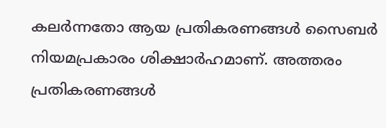കലർന്നതോ ആയ പ്രതികരണങ്ങൾ സൈബർ നിയമപ്രകാരം ശിക്ഷാർഹമാണ്. അത്തരം പ്രതികരണങ്ങൾ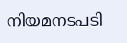നിയമനടപടി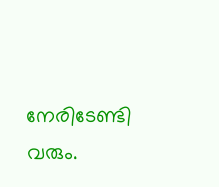നേരിടേണ്ടി വരും.